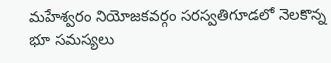మహేశ్వరం నియోజకవర్గం సరస్వతిగూడలో నెలకొన్న భూ సమస్యలు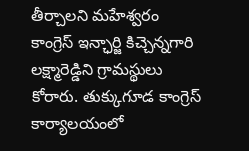తీర్చాలని మహేశ్వరం కాంగ్రెస్ ఇన్ఛార్జి కిచ్చెన్నగారి లక్ష్మారెడ్డిని గ్రామస్థులు కోరారు. తుక్కుగూడ కాంగ్రెస్ కార్యాలయంలో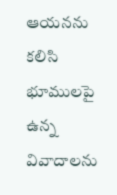ఆయనను కలిసి భూములపై ఉన్న వివాదాలను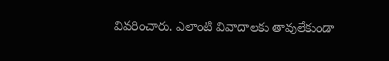వివరించారు. ఎలాంటి వివాదాలకు తావులేకుండా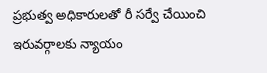ప్రభుత్వ అధికారులతో రీ సర్వే చేయించి ఇరువర్గాలకు న్యాయం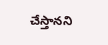చేస్తానని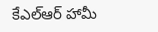కేఎల్ఆర్ హామీ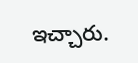ఇచ్చారు.